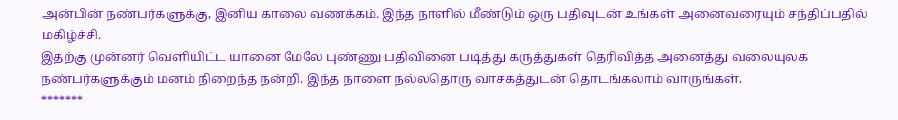அன்பின் நண்பர்களுக்கு, இனிய காலை வணக்கம். இந்த நாளில் மீண்டும் ஒரு பதிவுடன் உங்கள் அனைவரையும் சந்திப்பதில் மகிழ்ச்சி.
இதற்கு முன்னர் வெளியிட்ட யானை மேலே புண்ணு பதிவினை படித்து கருத்துகள் தெரிவித்த அனைத்து வலையுலக நண்பர்களுக்கும் மனம் நிறைந்த நன்றி. இந்த நாளை நல்லதொரு வாசகத்துடன் தொடங்கலாம் வாருங்கள்.
*******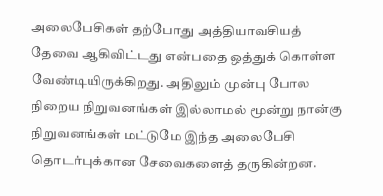அலைபேசிகள் தற்போது அத்தியாவசியத் தேவை ஆகிவிட்டது என்பதை ஒத்துக் கொள்ள வேண்டியிருக்கிறது. அதிலும் முன்பு போல நிறைய நிறுவனங்கள் இல்லாமல் மூன்று நான்கு நிறுவனங்கள் மட்டுமே இந்த அலைபேசி தொடர்புக்கான சேவைகளைத் தருகின்றன.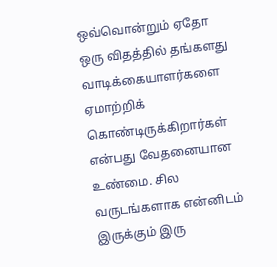ஒவ்வொன்றும் ஏதோ ஒரு விதத்தில் தங்களது வாடிக்கையாளர்களை ஏமாற்றிக் கொண்டிருக்கிறார்கள் என்பது வேதனையான உண்மை. சில வருடங்களாக என்னிடம் இருக்கும் இரு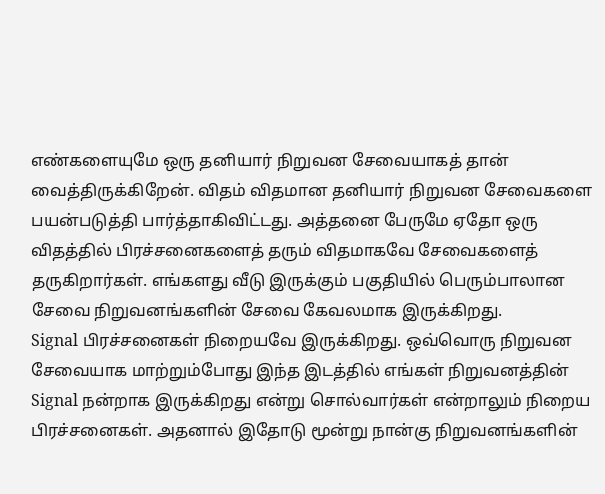எண்களையுமே ஒரு தனியார் நிறுவன சேவையாகத் தான் வைத்திருக்கிறேன். விதம் விதமான தனியார் நிறுவன சேவைகளை பயன்படுத்தி பார்த்தாகிவிட்டது. அத்தனை பேருமே ஏதோ ஒரு விதத்தில் பிரச்சனைகளைத் தரும் விதமாகவே சேவைகளைத் தருகிறார்கள். எங்களது வீடு இருக்கும் பகுதியில் பெரும்பாலான சேவை நிறுவனங்களின் சேவை கேவலமாக இருக்கிறது.
Signal பிரச்சனைகள் நிறையவே இருக்கிறது. ஒவ்வொரு நிறுவன சேவையாக மாற்றும்போது இந்த இடத்தில் எங்கள் நிறுவனத்தின் Signal நன்றாக இருக்கிறது என்று சொல்வார்கள் என்றாலும் நிறைய பிரச்சனைகள். அதனால் இதோடு மூன்று நான்கு நிறுவனங்களின்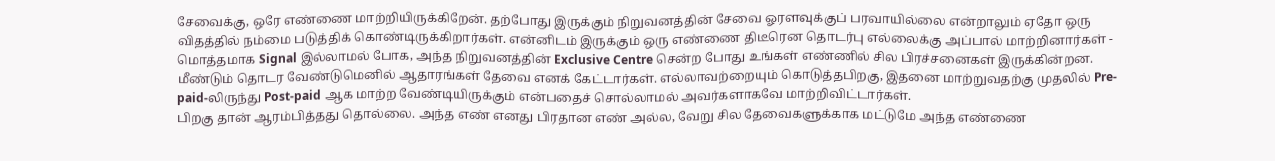சேவைக்கு, ஒரே எண்ணை மாற்றியிருக்கிறேன். தற்போது இருக்கும் நிறுவனத்தின் சேவை ஓரளவுக்குப் பரவாயில்லை என்றாலும் ஏதோ ஒரு விதத்தில் நம்மை படுத்திக் கொண்டிருக்கிறார்கள். என்னிடம் இருக்கும் ஒரு எண்ணை திடீரென தொடர்பு எல்லைக்கு அப்பால் மாற்றினார்கள் - மொத்தமாக Signal இல்லாமல் போக, அந்த நிறுவனத்தின் Exclusive Centre சென்ற போது உங்கள் எண்ணில் சில பிரச்சனைகள் இருக்கின்றன. மீண்டும் தொடர வேண்டுமெனில் ஆதாரங்கள் தேவை எனக் கேட்டார்கள். எல்லாவற்றையும் கொடுத்தபிறகு, இதனை மாற்றுவதற்கு முதலில் Pre-paid-லிருந்து Post-paid ஆக மாற்ற வேண்டியிருக்கும் என்பதைச் சொல்லாமல் அவர்களாகவே மாற்றிவிட்டார்கள்.
பிறகு தான் ஆரம்பித்தது தொல்லை. அந்த எண் எனது பிரதான எண் அல்ல, வேறு சில தேவைகளுக்காக மட்டுமே அந்த எண்ணை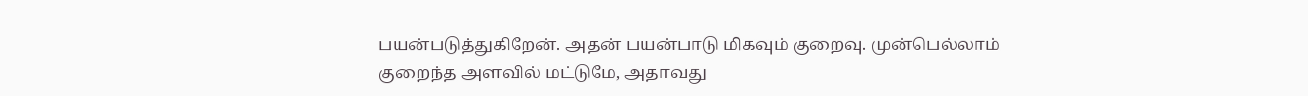பயன்படுத்துகிறேன். அதன் பயன்பாடு மிகவும் குறைவு. முன்பெல்லாம் குறைந்த அளவில் மட்டுமே, அதாவது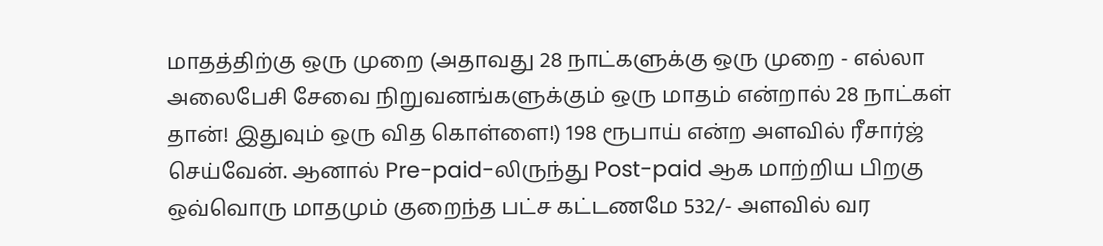மாதத்திற்கு ஒரு முறை (அதாவது 28 நாட்களுக்கு ஒரு முறை - எல்லா அலைபேசி சேவை நிறுவனங்களுக்கும் ஒரு மாதம் என்றால் 28 நாட்கள் தான்! இதுவும் ஒரு வித கொள்ளை!) 198 ரூபாய் என்ற அளவில் ரீசார்ஜ் செய்வேன். ஆனால் Pre-paid-லிருந்து Post-paid ஆக மாற்றிய பிறகு ஒவ்வொரு மாதமும் குறைந்த பட்ச கட்டணமே 532/- அளவில் வர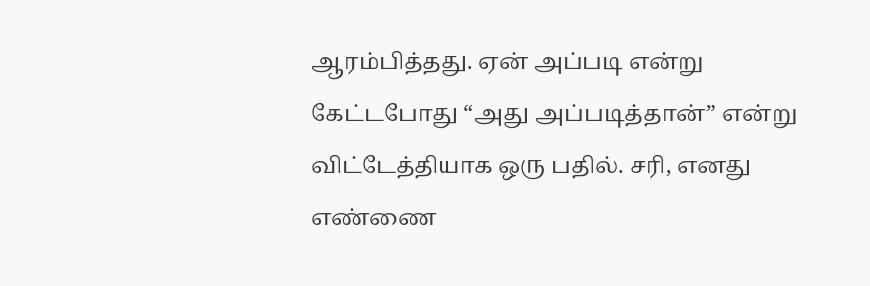ஆரம்பித்தது. ஏன் அப்படி என்று கேட்டபோது “அது அப்படித்தான்” என்று விட்டேத்தியாக ஒரு பதில். சரி, எனது எண்ணை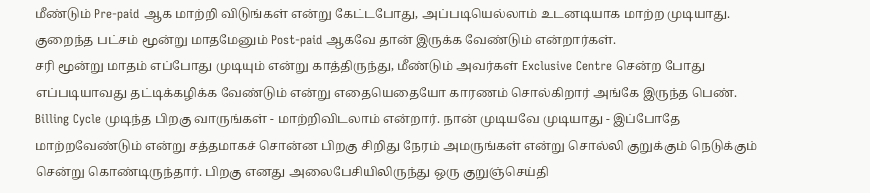மீண்டும் Pre-paid ஆக மாற்றி விடுங்கள் என்று கேட்டபோது, அப்படியெல்லாம் உடனடியாக மாற்ற முடியாது. குறைந்த பட்சம் மூன்று மாதமேனும் Post-paid ஆகவே தான் இருக்க வேண்டும் என்றார்கள்.
சரி மூன்று மாதம் எப்போது முடியும் என்று காத்திருந்து, மீண்டும் அவர்கள் Exclusive Centre சென்ற போது எப்படியாவது தட்டிக்கழிக்க வேண்டும் என்று எதையெதையோ காரணம் சொல்கிறார் அங்கே இருந்த பெண். Billing Cycle முடிந்த பிறகு வாருங்கள் - மாற்றிவிடலாம் என்றார். நான் முடியவே முடியாது - இப்போதே மாற்றவேண்டும் என்று சத்தமாகச் சொன்ன பிறகு சிறிது நேரம் அமருங்கள் என்று சொல்லி குறுக்கும் நெடுக்கும் சென்று கொண்டிருந்தார். பிறகு எனது அலைபேசியிலிருந்து ஒரு குறுஞ்செய்தி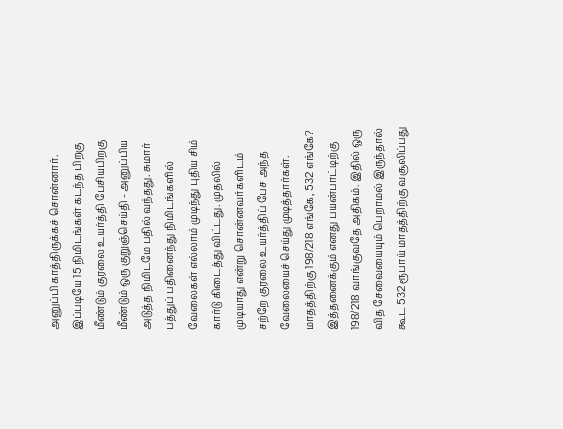அனுப்பி காத்திருக்கச் சொன்னார். இப்படியே 15 நிமிடங்கள் கடந்த பிறகு மீண்டும் குரலை உயர்த்தி பேசியபிறகு மீண்டும் ஒரு குறுஞ்செய்தி - அனுப்பிய அடுத்த நிமிடமே பதில் வந்தது. சுமார் பத்துப் பதினைந்து நிமிடங்களில் வேலைகள் எல்லாம் முடிந்து புதிய சிம் கார்டு கிடைத்து விட்டது. முதலில் முடியாது என்று சொன்னவர்களிடம் சற்றே குரலை உயர்த்திப் பேச அந்த வேலையைச் செய்து முடித்தார்கள்.
மாதத்திற்கு 198/218 எங்கே, 532 எங்கே? இத்தனைக்கும் எனது பயன்பாட்டிற்கு 198/218 வாங்குவதே அதிகம். இதில் ஒரு வித சேவையையும் பெறாமல் இருந்தால் கூட 532 ரூபாய் மாதத்திற்கு வசூலிப்பது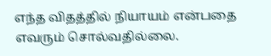எந்த விதத்தில் நியாயம் என்பதை எவரும் சொல்வதில்லை.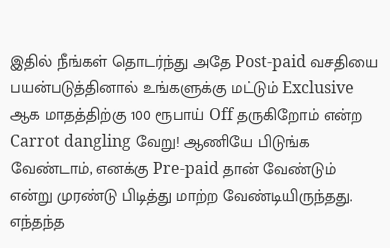இதில் நீங்கள் தொடர்ந்து அதே Post-paid வசதியை பயன்படுத்தினால் உங்களுக்கு மட்டும் Exclusive ஆக மாதத்திற்கு 100 ரூபாய் Off தருகிறோம் என்ற Carrot dangling வேறு! ஆணியே பிடுங்க வேண்டாம், எனக்கு Pre-paid தான் வேண்டும் என்று முரண்டு பிடித்து மாற்ற வேண்டியிருந்தது. எந்தந்த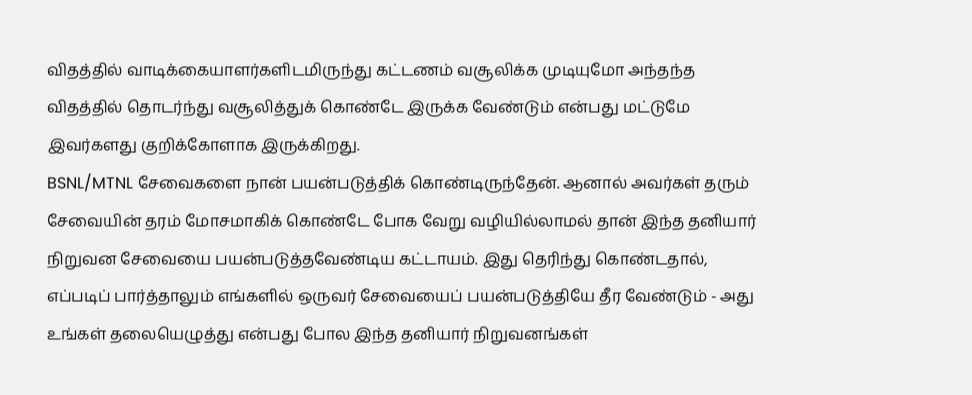விதத்தில் வாடிக்கையாளர்களிடமிருந்து கட்டணம் வசூலிக்க முடியுமோ அந்தந்த விதத்தில் தொடர்ந்து வசூலித்துக் கொண்டே இருக்க வேண்டும் என்பது மட்டுமே இவர்களது குறிக்கோளாக இருக்கிறது.
BSNL/MTNL சேவைகளை நான் பயன்படுத்திக் கொண்டிருந்தேன். ஆனால் அவர்கள் தரும் சேவையின் தரம் மோசமாகிக் கொண்டே போக வேறு வழியில்லாமல் தான் இந்த தனியார் நிறுவன சேவையை பயன்படுத்தவேண்டிய கட்டாயம். இது தெரிந்து கொண்டதால், எப்படிப் பார்த்தாலும் எங்களில் ஒருவர் சேவையைப் பயன்படுத்தியே தீர வேண்டும் - அது உங்கள் தலையெழுத்து என்பது போல இந்த தனியார் நிறுவனங்கள்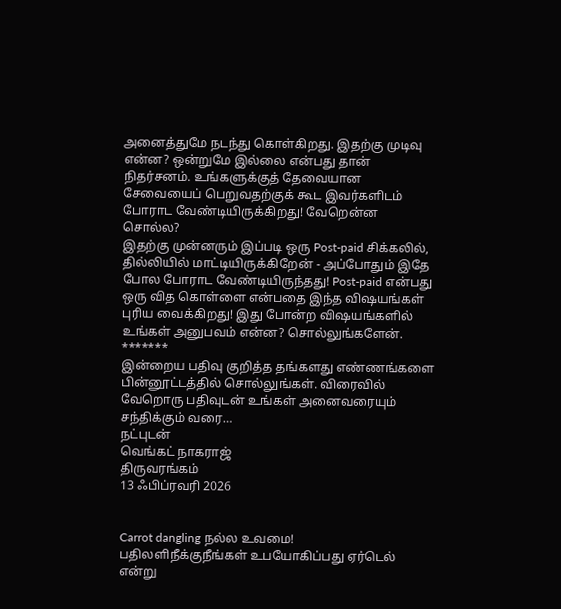அனைத்துமே நடந்து கொள்கிறது. இதற்கு முடிவு என்ன? ஒன்றுமே இல்லை என்பது தான் நிதர்சனம். உங்களுக்குத் தேவையான சேவையைப் பெறுவதற்குக் கூட இவர்களிடம் போராட வேண்டியிருக்கிறது! வேறென்ன சொல்ல?
இதற்கு முன்னரும் இப்படி ஒரு Post-paid சிக்கலில், தில்லியில் மாட்டியிருக்கிறேன் - அப்போதும் இதே போல போராட வேண்டியிருந்தது! Post-paid என்பது ஒரு வித கொள்ளை என்பதை இந்த விஷயங்கள் புரிய வைக்கிறது! இது போன்ற விஷயங்களில் உங்கள் அனுபவம் என்ன? சொல்லுங்களேன்.
*******
இன்றைய பதிவு குறித்த தங்களது எண்ணங்களை பின்னூட்டத்தில் சொல்லுங்கள். விரைவில் வேறொரு பதிவுடன் உங்கள் அனைவரையும் சந்திக்கும் வரை…
நட்புடன்
வெங்கட் நாகராஜ்
திருவரங்கம்
13 ஃபிப்ரவரி 2026


Carrot dangling நல்ல உவமை!
பதிலளிநீக்குநீங்கள் உபயோகிப்பது ஏர்டெல் என்று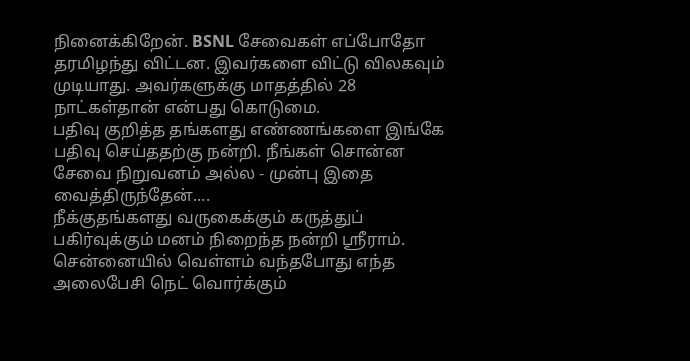நினைக்கிறேன். BSNL சேவைகள் எப்போதோ தரமிழந்து விட்டன. இவர்களை விட்டு விலகவும் முடியாது. அவர்களுக்கு மாதத்தில் 28 நாட்கள்தான் என்பது கொடுமை.
பதிவு குறித்த தங்களது எண்ணங்களை இங்கே பதிவு செய்ததற்கு நன்றி. நீங்கள் சொன்ன சேவை நிறுவனம் அல்ல - முன்பு இதை வைத்திருந்தேன்....
நீக்குதங்களது வருகைக்கும் கருத்துப் பகிர்வுக்கும் மனம் நிறைந்த நன்றி ஸ்ரீராம்.
சென்னையில் வெள்ளம் வந்தபோது எந்த அலைபேசி நெட் வொர்க்கும்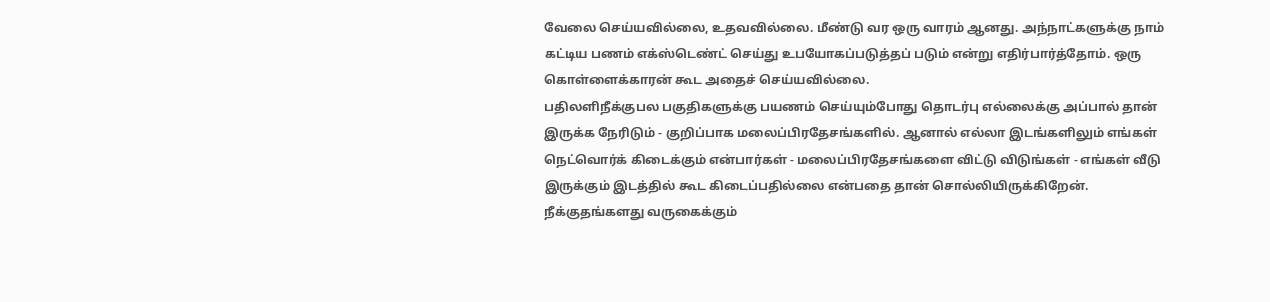வேலை செய்யவில்லை, உதவவில்லை. மீண்டு வர ஒரு வாரம் ஆனது. அந்நாட்களுக்கு நாம் கட்டிய பணம் எக்ஸ்டெண்ட் செய்து உபயோகப்படுத்தப் படும் என்று எதிர்பார்த்தோம். ஒரு கொள்ளைக்காரன் கூட அதைச் செய்யவில்லை.
பதிலளிநீக்குபல பகுதிகளுக்கு பயணம் செய்யும்போது தொடர்பு எல்லைக்கு அப்பால் தான் இருக்க நேரிடும் - குறிப்பாக மலைப்பிரதேசங்களில். ஆனால் எல்லா இடங்களிலும் எங்கள் நெட்வொர்க் கிடைக்கும் என்பார்கள் - மலைப்பிரதேசங்களை விட்டு விடுங்கள் - எங்கள் வீடு இருக்கும் இடத்தில் கூட கிடைப்பதில்லை என்பதை தான் சொல்லியிருக்கிறேன்.
நீக்குதங்களது வருகைக்கும்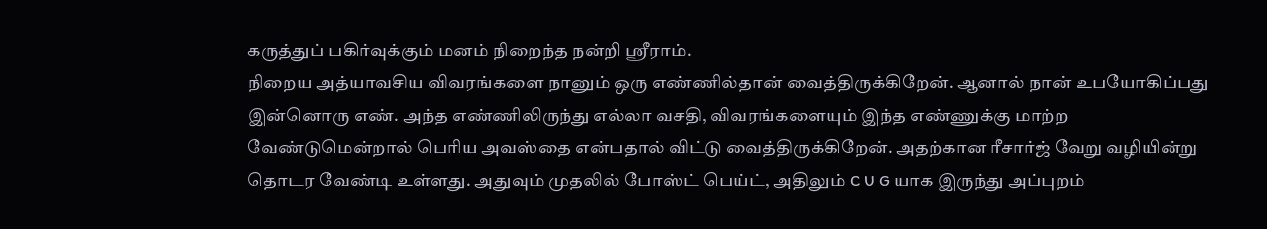கருத்துப் பகிர்வுக்கும் மனம் நிறைந்த நன்றி ஸ்ரீராம்.
நிறைய அத்யாவசிய விவரங்களை நானும் ஒரு எண்ணில்தான் வைத்திருக்கிறேன். ஆனால் நான் உபயோகிப்பது இன்னொரு எண். அந்த எண்ணிலிருந்து எல்லா வசதி, விவரங்களையும் இந்த எண்ணுக்கு மாற்ற வேண்டுமென்றால் பெரிய அவஸ்தை என்பதால் விட்டு வைத்திருக்கிறேன். அதற்கான ரீசார்ஜ் வேறு வழியின்று தொடர வேண்டி உள்ளது. அதுவும் முதலில் போஸ்ட் பெய்ட், அதிலும் C U G யாக இருந்து அப்புறம்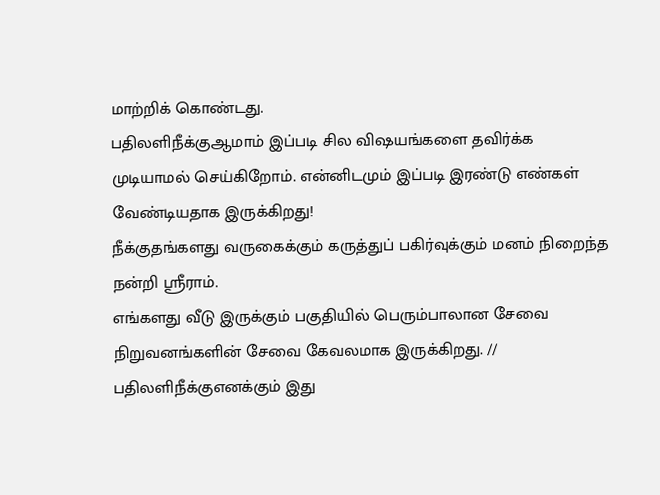மாற்றிக் கொண்டது.
பதிலளிநீக்குஆமாம் இப்படி சில விஷயங்களை தவிர்க்க முடியாமல் செய்கிறோம். என்னிடமும் இப்படி இரண்டு எண்கள் வேண்டியதாக இருக்கிறது!
நீக்குதங்களது வருகைக்கும் கருத்துப் பகிர்வுக்கும் மனம் நிறைந்த நன்றி ஸ்ரீராம்.
எங்களது வீடு இருக்கும் பகுதியில் பெரும்பாலான சேவை நிறுவனங்களின் சேவை கேவலமாக இருக்கிறது. //
பதிலளிநீக்குஎனக்கும் இது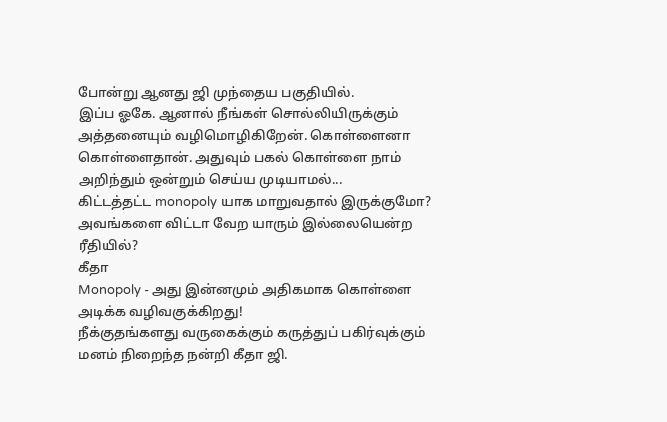போன்று ஆனது ஜி முந்தைய பகுதியில்.
இப்ப ஓகே. ஆனால் நீங்கள் சொல்லியிருக்கும் அத்தனையும் வழிமொழிகிறேன். கொள்ளைனா கொள்ளைதான். அதுவும் பகல் கொள்ளை நாம் அறிந்தும் ஒன்றும் செய்ய முடியாமல்...
கிட்டத்தட்ட monopoly யாக மாறுவதால் இருக்குமோ? அவங்களை விட்டா வேற யாரும் இல்லையென்ற ரீதியில்?
கீதா
Monopoly - அது இன்னமும் அதிகமாக கொள்ளை அடிக்க வழிவகுக்கிறது!
நீக்குதங்களது வருகைக்கும் கருத்துப் பகிர்வுக்கும் மனம் நிறைந்த நன்றி கீதா ஜி.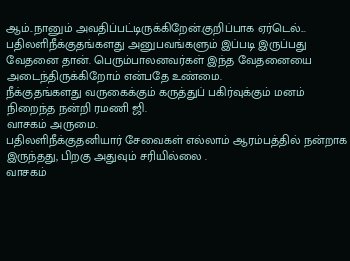ஆம்..நானும் அவதிப்பட்டிருக்கிறேன்.குறிப்பாக ஏர்டெல்...
பதிலளிநீக்குதங்களது அனுபவங்களும் இப்படி இருப்பது வேதனை தான். பெரும்பாலனவர்கள் இந்த வேதனையை அடைந்திருக்கிறோம் என்பதே உண்மை.
நீக்குதங்களது வருகைக்கும் கருத்துப் பகிர்வுக்கும் மனம் நிறைந்த நன்றி ரமணி ஜி.
வாசகம் அருமை.
பதிலளிநீக்குதனியார் சேவைகள் எல்லாம் ஆரம்பத்தில் நன்றாக இருந்தது, பிறகு அதுவும் சரியில்லை .
வாசகம்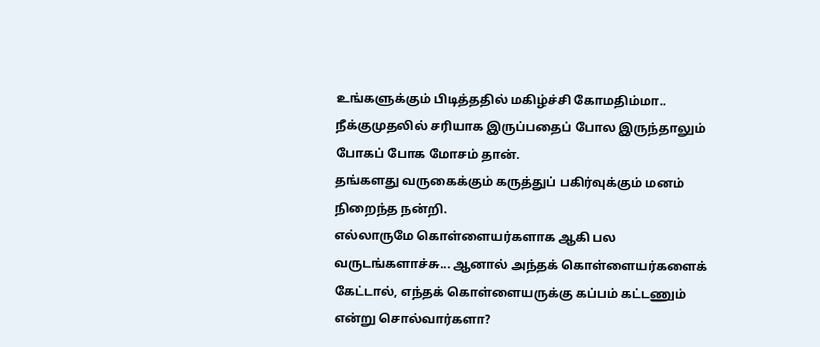உங்களுக்கும் பிடித்ததில் மகிழ்ச்சி கோமதிம்மா..
நீக்குமுதலில் சரியாக இருப்பதைப் போல இருந்தாலும் போகப் போக மோசம் தான்.
தங்களது வருகைக்கும் கருத்துப் பகிர்வுக்கும் மனம் நிறைந்த நன்றி.
எல்லாருமே கொள்ளையர்களாக ஆகி பல வருடங்களாச்சு... ஆனால் அந்தக் கொள்ளையர்களைக் கேட்டால், எந்தக் கொள்ளையருக்கு கப்பம் கட்டணும் என்று சொல்வார்களா?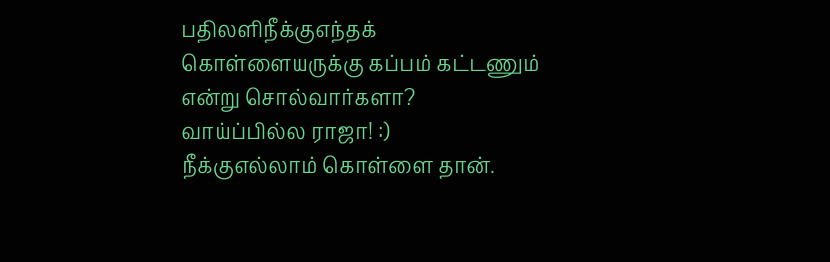பதிலளிநீக்குஎந்தக் கொள்ளையருக்கு கப்பம் கட்டணும் என்று சொல்வார்களா? வாய்ப்பில்ல ராஜா! :)
நீக்குஎல்லாம் கொள்ளை தான்.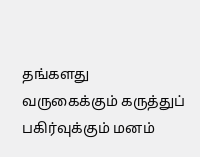தங்களது வருகைக்கும் கருத்துப் பகிர்வுக்கும் மனம்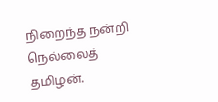நிறைந்த நன்றி நெல்லைத் தமிழன்.